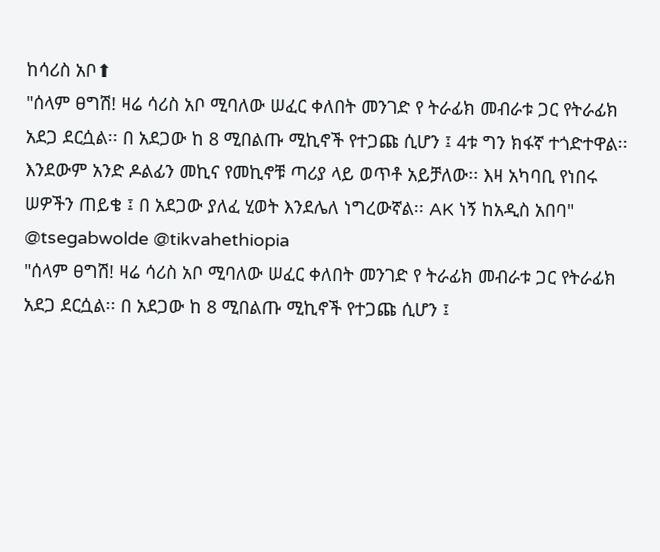ከሳሪስ አቦ⬆
"ሰላም ፀግሽ! ዛሬ ሳሪስ አቦ ሚባለው ሠፈር ቀለበት መንገድ የ ትራፊክ መብራቱ ጋር የትራፊክ አደጋ ደርሷል፡፡ በ አደጋው ከ 8 ሚበልጡ ሚኪኖች የተጋጩ ሲሆን ፤ 4ቱ ግን ክፋኛ ተጎድተዋል፡፡ እንደውም አንድ ዶልፊን መኪና የመኪኖቹ ጣሪያ ላይ ወጥቶ አይቻለው፡፡ እዛ አካባቢ የነበሩ ሠዎችን ጠይቄ ፤ በ አደጋው ያለፈ ሂወት እንደሌለ ነግረውኛል፡፡ AK ነኝ ከአዲስ አበባ"
@tsegabwolde @tikvahethiopia
"ሰላም ፀግሽ! ዛሬ ሳሪስ አቦ ሚባለው ሠፈር ቀለበት መንገድ የ ትራፊክ መብራቱ ጋር የትራፊክ አደጋ ደርሷል፡፡ በ አደጋው ከ 8 ሚበልጡ ሚኪኖች የተጋጩ ሲሆን ፤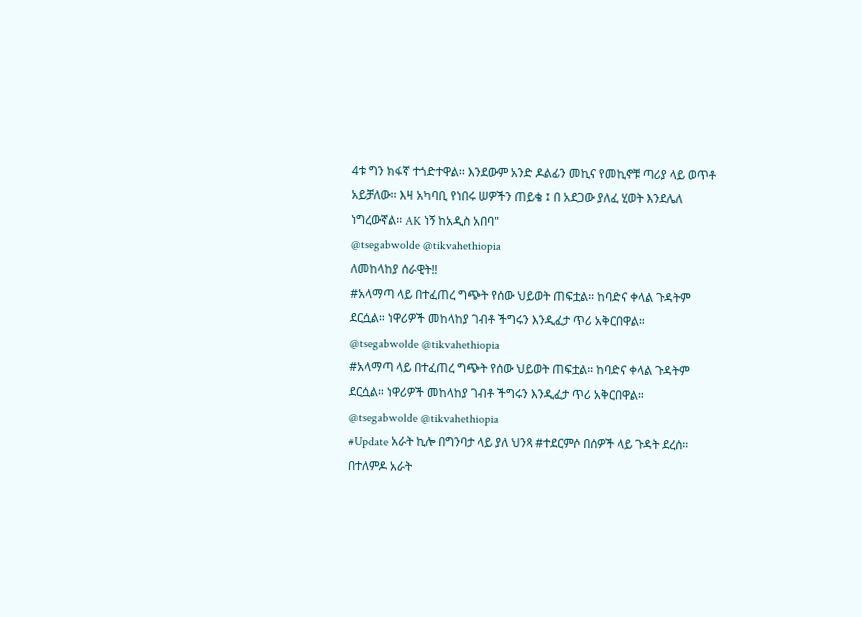4ቱ ግን ክፋኛ ተጎድተዋል፡፡ እንደውም አንድ ዶልፊን መኪና የመኪኖቹ ጣሪያ ላይ ወጥቶ አይቻለው፡፡ እዛ አካባቢ የነበሩ ሠዎችን ጠይቄ ፤ በ አደጋው ያለፈ ሂወት እንደሌለ ነግረውኛል፡፡ AK ነኝ ከአዲስ አበባ"
@tsegabwolde @tikvahethiopia
ለመከላከያ ሰራዊት‼
#አላማጣ ላይ በተፈጠረ ግጭት የሰው ህይወት ጠፍቷል። ከባድና ቀላል ጉዳትም ደርሷል። ነዋሪዎች መከላከያ ገብቶ ችግሩን እንዲፈታ ጥሪ አቅርበዋል።
@tsegabwolde @tikvahethiopia
#አላማጣ ላይ በተፈጠረ ግጭት የሰው ህይወት ጠፍቷል። ከባድና ቀላል ጉዳትም ደርሷል። ነዋሪዎች መከላከያ ገብቶ ችግሩን እንዲፈታ ጥሪ አቅርበዋል።
@tsegabwolde @tikvahethiopia
#Update አራት ኪሎ በግንባታ ላይ ያለ ህንጻ #ተደርምሶ በሰዎች ላይ ጉዳት ደረሰ።
በተለምዶ አራት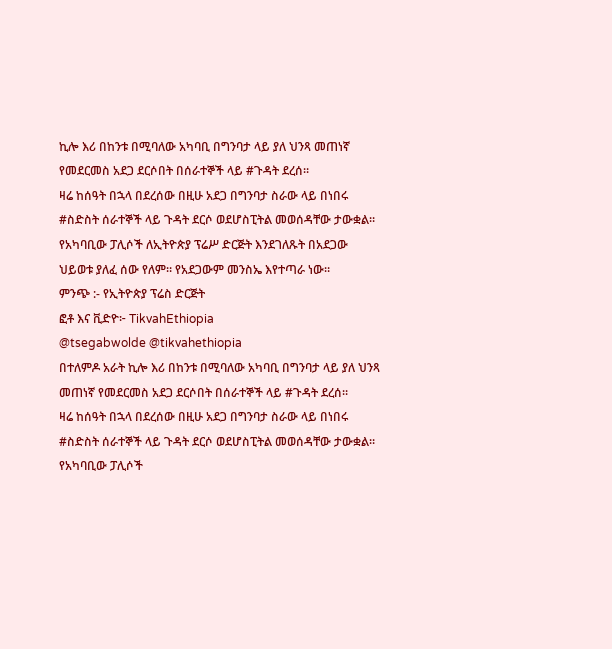ኪሎ እሪ በከንቱ በሚባለው አካባቢ በግንባታ ላይ ያለ ህንጻ መጠነኛ የመደርመስ አደጋ ደርሶበት በሰራተኞች ላይ #ጉዳት ደረሰ።
ዛሬ ከሰዓት በኋላ በደረሰው በዚሁ አደጋ በግንባታ ስራው ላይ በነበሩ #ስድስት ሰራተኞች ላይ ጉዳት ደርሶ ወደሆስፒትል መወሰዳቸው ታውቋል።
የአካባቢው ፓሊሶች ለኢትዮጵያ ፕሬሥ ድርጅት እንደገለጹት በአደጋው ህይወቱ ያለፈ ሰው የለም። የአደጋውም መንስኤ እየተጣራ ነው።
ምንጭ :- የኢትዮጵያ ፕሬስ ድርጅት
ፎቶ እና ቪድዮ፦ TikvahEthiopia
@tsegabwolde @tikvahethiopia
በተለምዶ አራት ኪሎ እሪ በከንቱ በሚባለው አካባቢ በግንባታ ላይ ያለ ህንጻ መጠነኛ የመደርመስ አደጋ ደርሶበት በሰራተኞች ላይ #ጉዳት ደረሰ።
ዛሬ ከሰዓት በኋላ በደረሰው በዚሁ አደጋ በግንባታ ስራው ላይ በነበሩ #ስድስት ሰራተኞች ላይ ጉዳት ደርሶ ወደሆስፒትል መወሰዳቸው ታውቋል።
የአካባቢው ፓሊሶች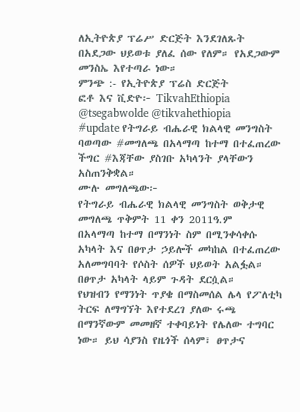ለኢትዮጵያ ፕሬሥ ድርጅት እንደገለጹት በአደጋው ህይወቱ ያለፈ ሰው የለም። የአደጋውም መንስኤ እየተጣራ ነው።
ምንጭ :- የኢትዮጵያ ፕሬስ ድርጅት
ፎቶ እና ቪድዮ፦ TikvahEthiopia
@tsegabwolde @tikvahethiopia
#update የትግራይ ብሔራዊ ክልላዊ መንግስት ባወጣው #መግለጫ በአላማጣ ከተማ በተፈጠረው ችግር #እጃቸው ያስገቡ አካላንት ያላቸውን አስጠንቅቋል።
ሙሉ መግለጫው፦
የትግራይ ብሔራዊ ክልላዊ መንግስት ወቅታዊ መግለጫ ጥቅምት 11 ቀን 2011ዓ.ም
በአላማጣ ከተማ በማንነት ስም በሚንቀሳቀሱ አካላት እና በፀጥታ ኃይሎች መካከል በተፈጠረው
አለመግባባት የሶስት ሰዎች ህይወት አልፏል። በፀጥታ አካላት ላይም ጉዳት ደርሷል።
የህዝብን የማንነት ጥያቄ በማስመሰል ሌላ የፖለቲካ ትርፍ ለማግኘት እየተደረገ ያለው ሩጫ በማንኛውም መመዘኛ ተቀባይነት የሌለው ተግባር ነው። ይህ ሳያንስ የዜጎች ሰላም፣ ፀጥታና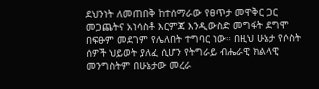ደህንነት ለመጠበቅ ከተሰማራው የፀጥታ መዋቅር ጋር መጋጨትና አነሳስቶ እርምጃ እንዲውስድ መግፋት ደግሞ በፍፁም መደገም የሌለበት ተግባር ነው። በዚህ ሁኔታ የሶስት ሰዎች ህይወት ያለፈ ሲሆን የትግራይ ብሔራዊ ክልላዊ መንግስትም በሁኔታው መረራ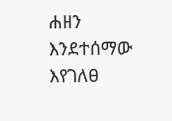ሐዘን እንደተሰማው እየገለፀ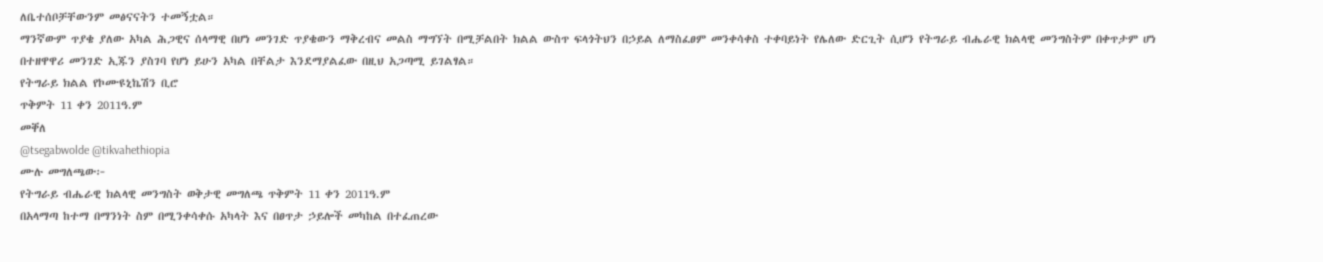ለቤተሰቦቻቸውንም መፅናናትን ተመኝቷል።
ማንኛውም ጥያቄ ያለው አካል ሕጋዊና ሰላማዊ በሆነ መንገድ ጥያቄውን ማቅረብና መልስ ማግኘት በሚቻልበት ክልል ውስጥ ፍላጎትህን በኃይል ለማስፈፀም መንቀሳቀስ ተቀባይነት የሌለው ድርጊት ሲሆን የትግራይ ብሔራዊ ክልላዊ መንግስትም በቀጥታም ሆነ በተዘዋዋሪ መንገድ ኢጁን ያስገባ የሆነ ይሁን አካል በቸልታ እንደማያልፈው በዚህ አጋጣሚ ይገልፃል።
የትግራይ ክልል የኮሙዩኒኬሽን ቢሮ
ጥቅምት 11 ቀን 2011ዓ.ም
መቐለ
@tsegabwolde @tikvahethiopia
ሙሉ መግለጫው፦
የትግራይ ብሔራዊ ክልላዊ መንግስት ወቅታዊ መግለጫ ጥቅምት 11 ቀን 2011ዓ.ም
በአላማጣ ከተማ በማንነት ስም በሚንቀሳቀሱ አካላት እና በፀጥታ ኃይሎች መካከል በተፈጠረው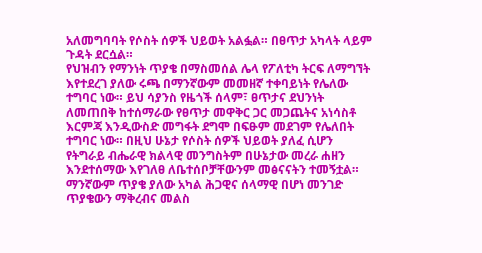አለመግባባት የሶስት ሰዎች ህይወት አልፏል። በፀጥታ አካላት ላይም ጉዳት ደርሷል።
የህዝብን የማንነት ጥያቄ በማስመሰል ሌላ የፖለቲካ ትርፍ ለማግኘት እየተደረገ ያለው ሩጫ በማንኛውም መመዘኛ ተቀባይነት የሌለው ተግባር ነው። ይህ ሳያንስ የዜጎች ሰላም፣ ፀጥታና ደህንነት ለመጠበቅ ከተሰማራው የፀጥታ መዋቅር ጋር መጋጨትና አነሳስቶ እርምጃ እንዲውስድ መግፋት ደግሞ በፍፁም መደገም የሌለበት ተግባር ነው። በዚህ ሁኔታ የሶስት ሰዎች ህይወት ያለፈ ሲሆን የትግራይ ብሔራዊ ክልላዊ መንግስትም በሁኔታው መረራ ሐዘን እንደተሰማው እየገለፀ ለቤተሰቦቻቸውንም መፅናናትን ተመኝቷል።
ማንኛውም ጥያቄ ያለው አካል ሕጋዊና ሰላማዊ በሆነ መንገድ ጥያቄውን ማቅረብና መልስ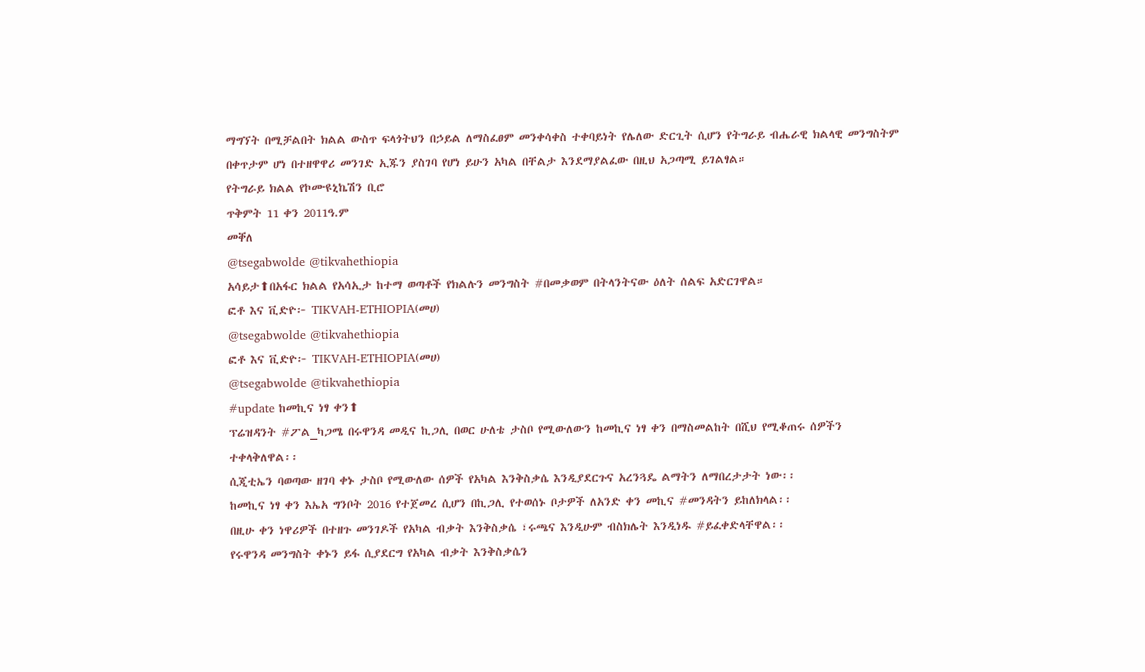ማግኘት በሚቻልበት ክልል ውስጥ ፍላጎትህን በኃይል ለማስፈፀም መንቀሳቀስ ተቀባይነት የሌለው ድርጊት ሲሆን የትግራይ ብሔራዊ ክልላዊ መንግስትም በቀጥታም ሆነ በተዘዋዋሪ መንገድ ኢጁን ያስገባ የሆነ ይሁን አካል በቸልታ እንደማያልፈው በዚህ አጋጣሚ ይገልፃል።
የትግራይ ክልል የኮሙዩኒኬሽን ቢሮ
ጥቅምት 11 ቀን 2011ዓ.ም
መቐለ
@tsegabwolde @tikvahethiopia
አሳይታ⬆በአፋር ክልል የአሳኢታ ከተማ ወጣቶች የክልሉን መንግስት #በመቃወም በትላንትናው ዕለት ሰልፍ አድርገዋል።
ፎቶ እና ቪድዮ፦ TIKVAH-ETHIOPIA(መሀ)
@tsegabwolde @tikvahethiopia
ፎቶ እና ቪድዮ፦ TIKVAH-ETHIOPIA(መሀ)
@tsegabwolde @tikvahethiopia
#update ከመኪና ነፃ ቀን⬆
ፕሬዝዳንት #ፖል_ካጋሜ በሩዋንዳ መዲና ኪጋሊ በወር ሁለቴ ታስቦ የሚውለውን ከመኪና ነፃ ቀን በማስመልከት በሺህ የሚቆጠሩ ሰዎችን
ተቀላቅለዋል፡፡
ሲጂቲኤን ባወጣው ዘገባ ቀኑ ታስቦ የሚውለው ሰዎች የአካል እንቅስቃሴ እንዲያደርጉና አረንጓዴ ልማትን ለማበረታታት ነው፡፡
ከመኪና ነፃ ቀን እኤአ ግንቦት 2016 የተጀመረ ሲሆን በኪጋሊ የተወሰኑ ቦታዎች ለአንድ ቀን መኪና #መንዳትን ይከለክላል፡፡
በዚሁ ቀን ነዋሪዎች በተዘጉ መንገዶች የአካል ብቃት እንቅስቃሴ ፣ሩጫና እንዲሁም ብስክሌት እንዲነዱ #ይፈቀድላቸዋል፡፡
የሩዋንዳ መንግስት ቀኑን ይፋ ሲያደርግ የአካል ብቃት እንቅስቃሴን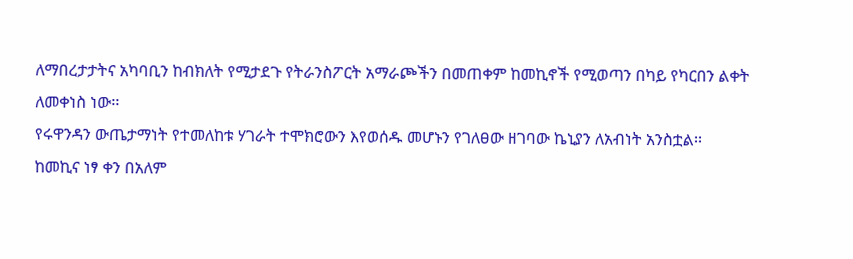ለማበረታታትና አካባቢን ከብክለት የሚታደጉ የትራንስፖርት አማራጮችን በመጠቀም ከመኪኖች የሚወጣን በካይ የካርበን ልቀት ለመቀነስ ነው፡፡
የሩዋንዳን ውጤታማነት የተመለከቱ ሃገራት ተሞክሮውን እየወሰዱ መሆኑን የገለፀው ዘገባው ኬኒያን ለአብነት አንስቷል፡፡
ከመኪና ነፃ ቀን በአለም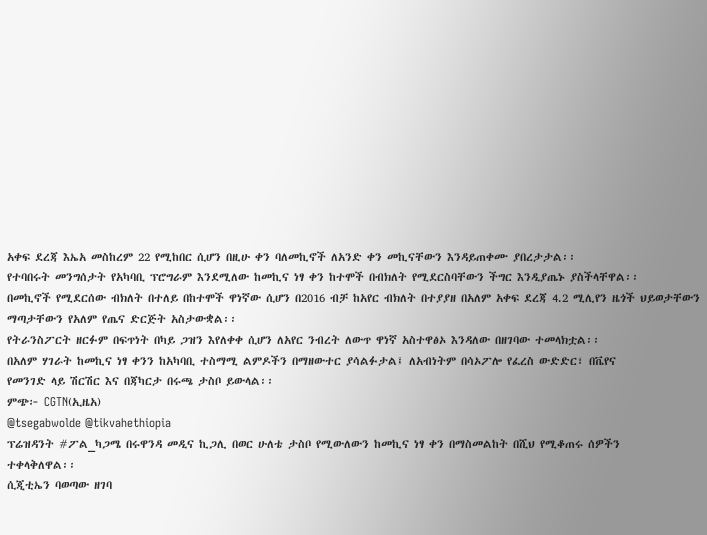አቀፍ ደረጃ እኤአ መስከረም 22 የሚከበር ሲሆን በዚሁ ቀን ባለመኪኖች ለአንድ ቀን መኪናቸውን እንዳይጠቀሙ ያበረታታል፡፡
የተባበሩት መንግሰታት የአካባቢ ፕሮግራም እንደሚለው ከመኪና ነፃ ቀን ከተሞች በብክለት የሚደርስባቸውን ችግር እንዲያጤኑ ያስችላቸዋል፡፡
በመኪኖች የሚደርሰው ብክለት በተለይ በከተሞች ዋነኛው ሲሆን በ2016 ብቻ ከአየር ብክለት በተያያዘ በአለም አቀፍ ደረጃ 4.2 ሚሊየን ዜጎች ህይወታቸውን ማጣታቸውን የአለም የጤና ድርጅት አስታውቋል፡፡
የትራንስፖርት ዘርፉም በፍጥነት በካይ ጋዝን እየለቀቀ ሲሆን ለአየር ንብረት ለውጥ ዋነኛ አስተዋፅኦ እንዳለው በዘገባው ተመላክቷል፡፡
በአለም ሃገራት ከመኪና ነፃ ቀንን ከአካባቢ ተስማሚ ልምዶችን በማዘውተር ያሳልፉታል፤ ለአብነትም በሳኦፖሎ የፈረስ ውድድር፣ በቬየና
የመንገድ ላይ ሽርሽር እና በጃካርታ በሩጫ ታስቦ ይውላል፡፡
ምጭ፦ CGTN(ኢዜአ)
@tsegabwolde @tikvahethiopia
ፕሬዝዳንት #ፖል_ካጋሜ በሩዋንዳ መዲና ኪጋሊ በወር ሁለቴ ታስቦ የሚውለውን ከመኪና ነፃ ቀን በማስመልከት በሺህ የሚቆጠሩ ሰዎችን
ተቀላቅለዋል፡፡
ሲጂቲኤን ባወጣው ዘገባ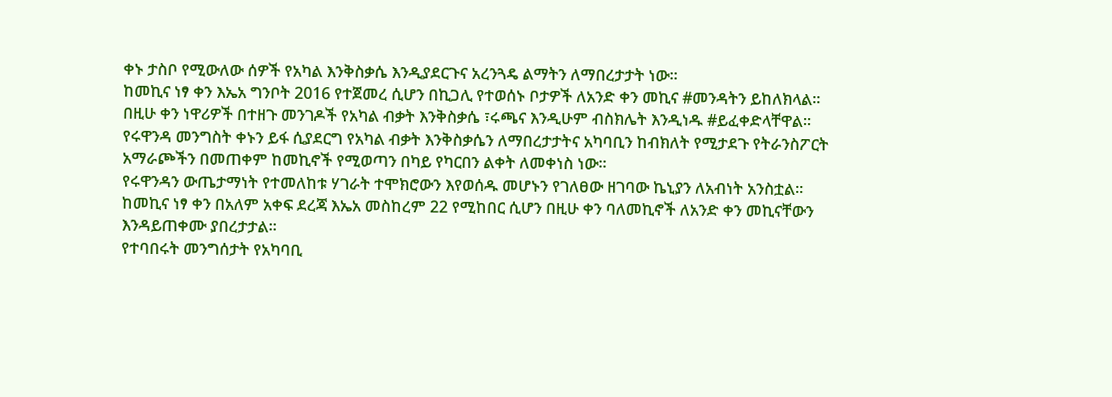ቀኑ ታስቦ የሚውለው ሰዎች የአካል እንቅስቃሴ እንዲያደርጉና አረንጓዴ ልማትን ለማበረታታት ነው፡፡
ከመኪና ነፃ ቀን እኤአ ግንቦት 2016 የተጀመረ ሲሆን በኪጋሊ የተወሰኑ ቦታዎች ለአንድ ቀን መኪና #መንዳትን ይከለክላል፡፡
በዚሁ ቀን ነዋሪዎች በተዘጉ መንገዶች የአካል ብቃት እንቅስቃሴ ፣ሩጫና እንዲሁም ብስክሌት እንዲነዱ #ይፈቀድላቸዋል፡፡
የሩዋንዳ መንግስት ቀኑን ይፋ ሲያደርግ የአካል ብቃት እንቅስቃሴን ለማበረታታትና አካባቢን ከብክለት የሚታደጉ የትራንስፖርት አማራጮችን በመጠቀም ከመኪኖች የሚወጣን በካይ የካርበን ልቀት ለመቀነስ ነው፡፡
የሩዋንዳን ውጤታማነት የተመለከቱ ሃገራት ተሞክሮውን እየወሰዱ መሆኑን የገለፀው ዘገባው ኬኒያን ለአብነት አንስቷል፡፡
ከመኪና ነፃ ቀን በአለም አቀፍ ደረጃ እኤአ መስከረም 22 የሚከበር ሲሆን በዚሁ ቀን ባለመኪኖች ለአንድ ቀን መኪናቸውን እንዳይጠቀሙ ያበረታታል፡፡
የተባበሩት መንግሰታት የአካባቢ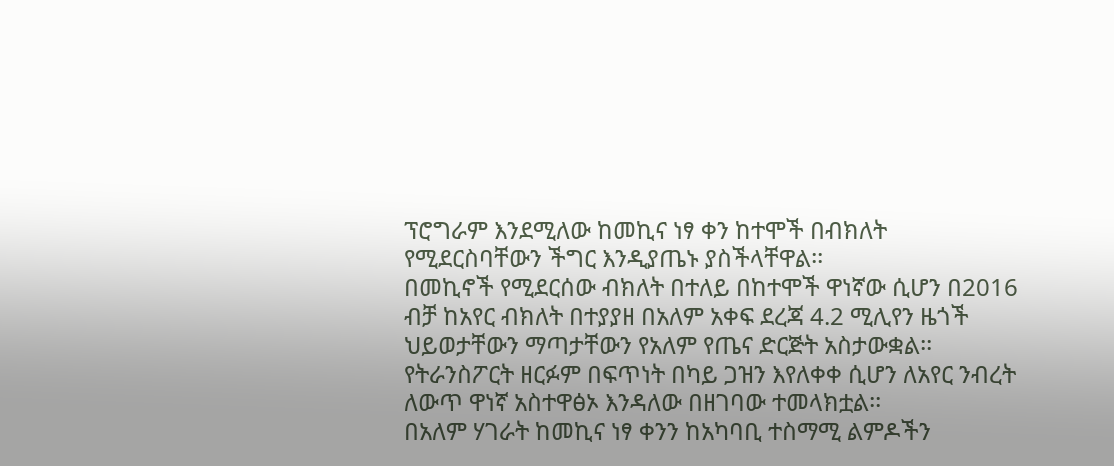ፕሮግራም እንደሚለው ከመኪና ነፃ ቀን ከተሞች በብክለት የሚደርስባቸውን ችግር እንዲያጤኑ ያስችላቸዋል፡፡
በመኪኖች የሚደርሰው ብክለት በተለይ በከተሞች ዋነኛው ሲሆን በ2016 ብቻ ከአየር ብክለት በተያያዘ በአለም አቀፍ ደረጃ 4.2 ሚሊየን ዜጎች ህይወታቸውን ማጣታቸውን የአለም የጤና ድርጅት አስታውቋል፡፡
የትራንስፖርት ዘርፉም በፍጥነት በካይ ጋዝን እየለቀቀ ሲሆን ለአየር ንብረት ለውጥ ዋነኛ አስተዋፅኦ እንዳለው በዘገባው ተመላክቷል፡፡
በአለም ሃገራት ከመኪና ነፃ ቀንን ከአካባቢ ተስማሚ ልምዶችን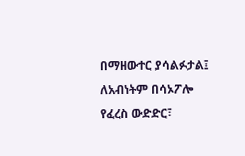በማዘውተር ያሳልፉታል፤ ለአብነትም በሳኦፖሎ የፈረስ ውድድር፣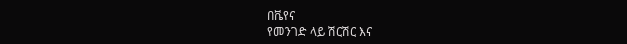በቬየና
የመንገድ ላይ ሽርሽር እና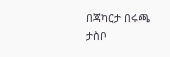በጃካርታ በሩጫ ታስቦ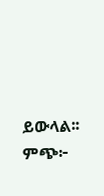ይውላል፡፡
ምጭ፦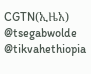CGTN(ኢዜአ)
@tsegabwolde @tikvahethiopia